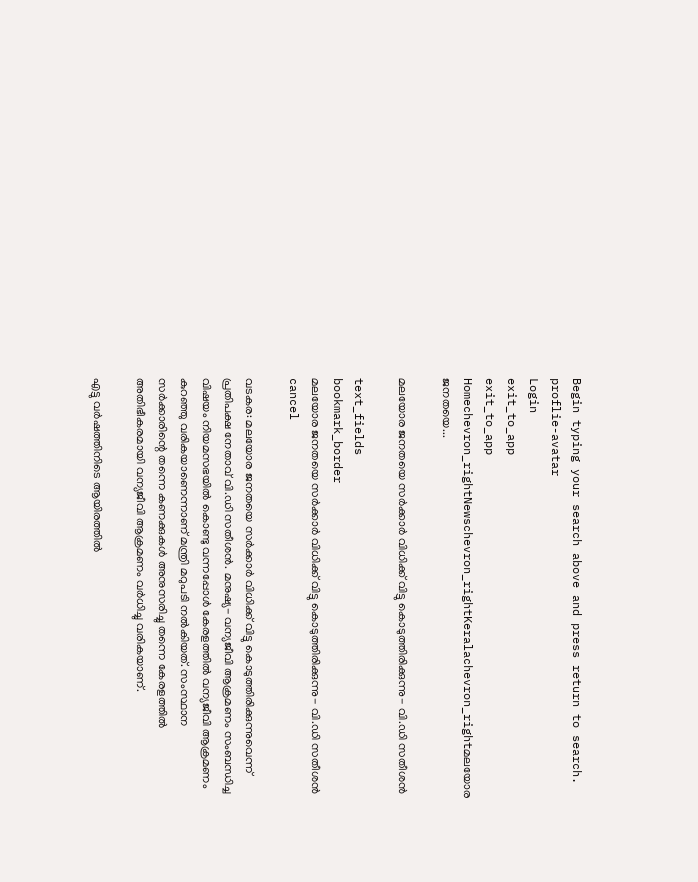Begin typing your search above and press return to search.
proflie-avatar
Login
exit_to_app
exit_to_app
Homechevron_rightNewschevron_rightKeralachevron_rightമലയോര ജനതയെ...

മലയോര ജനതയെ സര്‍ക്കാര്‍ വിധിക്ക് വിട്ടു കൊടുത്തിരിക്കുന്നു- വി.ഡി സതീശൻ

text_fields
bookmark_border
മലയോര ജനതയെ സര്‍ക്കാര്‍ വിധിക്ക് വിട്ടു കൊടുത്തിരിക്കുന്നു- വി.ഡി സതീശൻ
cancel

വടകര: മലയോര ജനതയെ സര്‍ക്കാര്‍ വിധിക്ക് വിട്ടു കൊടുത്തിരിക്കുന്നുവെന്ന് പ്രതിപക്ഷ നേതാവ് വി.ഡി സതീശൻ. മനുഷ്യ- വന്യജീവി ആക്രമണം സംബന്ധിച്ച വിഷയം നിയമസഭയില്‍ കൊണ്ടു വന്നപ്പോള്‍ കേരളത്തില്‍ വന്യജീവി ആക്രമണം കുറഞ്ഞു വരികയാണെന്നാണ് മന്ത്രി മറുപടി നല്‍കിയത്. സംസ്ഥാന സര്‍ക്കാരിന്റെ തന്നെ കണക്കുകള്‍ അനുസരിച്ചു തന്നെ കേരളത്തില്‍ അതിഭീകരമായി വന്യജീവി ആക്രമണം വര്‍ധിച്ചു വരികയാണ്.

എട്ടു വര്‍ഷത്തിനിടെ ആയിരത്തില്‍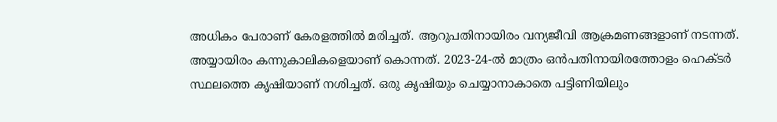അധികം പേരാണ് കേരളത്തില്‍ മരിച്ചത്. ആറുപതിനായിരം വന്യജീവി ആക്രമണങ്ങളാണ് നടന്നത്. അയ്യായിരം കന്നുകാലികളെയാണ് കൊന്നത്. 2023-24-ല്‍ മാത്രം ഒന്‍പതിനായിരത്തോളം ഹെക്ടര്‍ സ്ഥലത്തെ കൃഷിയാണ് നശിച്ചത്. ഒരു കൃഷിയും ചെയ്യാനാകാതെ പട്ടിണിയിലും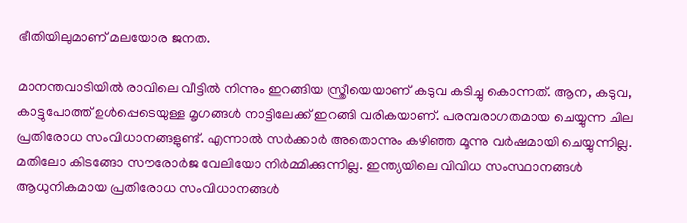ഭീതിയിലുമാണ് മലയോര ജനത.

മാനന്തവാടിയില്‍ രാവിലെ വീട്ടില്‍ നിന്നും ഇറങ്ങിയ സ്ത്രീയെയാണ് കടുവ കടിച്ചു കൊന്നത്. ആന, കടുവ, കാട്ടുപോത്ത് ഉള്‍പ്പെടെയുള്ള മൃഗങ്ങള്‍ നാട്ടിലേക്ക് ഇറങ്ങി വരികയാണ്. പരമ്പരാഗതമായ ചെയ്യുന്ന ചില പ്രതിരോധ സംവിധാനങ്ങളുണ്ട്. എന്നാല്‍ സര്‍ക്കാര്‍ അതൊന്നും കഴിഞ്ഞ മൂന്നു വര്‍ഷമായി ചെയ്യുന്നില്ല. മതിലോ കിടങ്ങോ സൗരോർജ വേലിയോ നിര്‍മ്മിക്കുന്നില്ല. ഇന്ത്യയിലെ വിവിധ സംസ്ഥാനങ്ങള്‍ ആധുനികമായ പ്രതിരോധ സംവിധാനങ്ങള്‍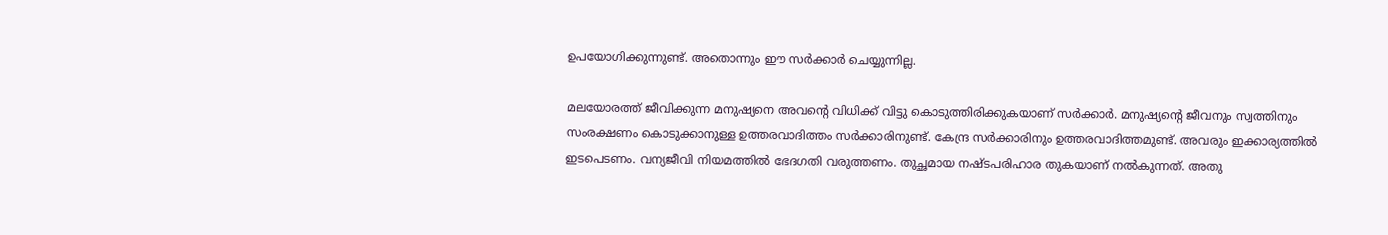ഉപയോഗിക്കുന്നുണ്ട്. അതൊന്നും ഈ സര്‍ക്കാര്‍ ചെയ്യുന്നില്ല.

മലയോരത്ത് ജീവിക്കുന്ന മനുഷ്യനെ അവന്റെ വിധിക്ക് വിട്ടു കൊടുത്തിരിക്കുകയാണ് സര്‍ക്കാര്‍. മനുഷ്യന്റെ ജീവനും സ്വത്തിനും സംരക്ഷണം കൊടുക്കാനുള്ള ഉത്തരവാദിത്തം സര്‍ക്കാരിനുണ്ട്. കേന്ദ്ര സര്‍ക്കാരിനും ഉത്തരവാദിത്തമുണ്ട്. അവരും ഇക്കാര്യത്തില്‍ ഇടപെടണം. വന്യജീവി നിയമത്തില്‍ ഭേദഗതി വരുത്തണം. തുച്ഛമായ നഷ്ടപരിഹാര തുകയാണ് നല്‍കുന്നത്. അതു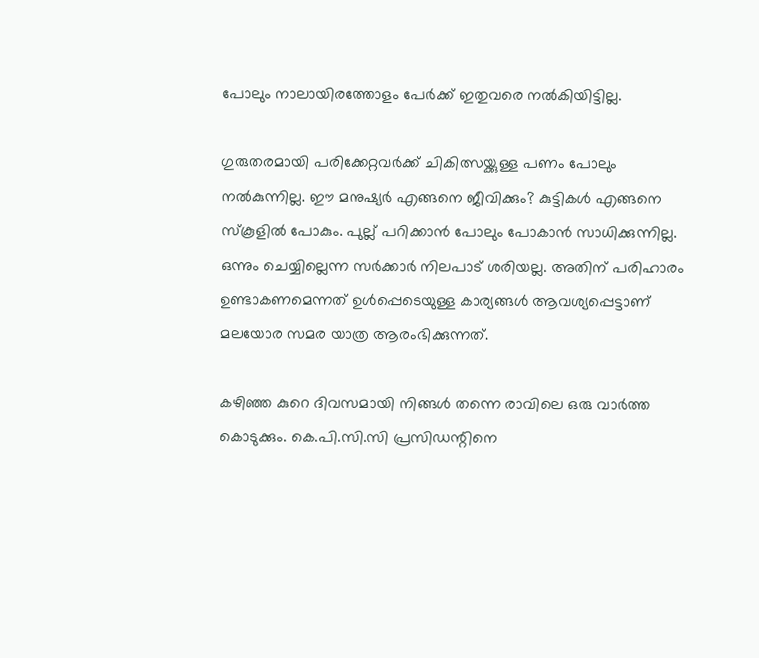പോലും നാലായിരത്തോളം പേര്‍ക്ക് ഇതുവരെ നല്‍കിയിട്ടില്ല.

ഗുരുതരമായി പരിക്കേറ്റവര്‍ക്ക് ചികിത്സയ്ക്കുള്ള പണം പോലും നല്‍കുന്നില്ല. ഈ മനുഷ്യര്‍ എങ്ങനെ ജീവിക്കും? കുട്ടികള്‍ എങ്ങനെ സ്‌കൂളില്‍ പോകും. പുല്ല് പറിക്കാന്‍ പോലും പോകാന്‍ സാധിക്കുന്നില്ല. ഒന്നും ചെയ്യില്ലെന്ന സര്‍ക്കാര്‍ നിലപാട് ശരിയല്ല. അതിന് പരിഹാരം ഉണ്ടാകണമെന്നത് ഉള്‍പ്പെടെയുള്ള കാര്യങ്ങള്‍ ആവശ്യപ്പെട്ടാണ് മലയോര സമര യാത്ര ആരംഭിക്കുന്നത്.

കഴിഞ്ഞ കുറെ ദിവസമായി നിങ്ങള്‍ തന്നെ രാവിലെ ഒരു വാര്‍ത്ത കൊടുക്കും. കെ.പി.സി.സി പ്രസിഡന്റിനെ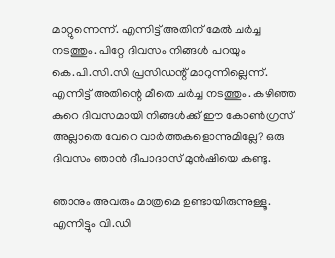മാറ്റുന്നെന്ന്. എന്നിട്ട് അതിന് മേല്‍ ചര്‍ച്ച നടത്തും. പിറ്റേ ദിവസം നിങ്ങള്‍ പറയും കെ.പി.സി.സി പ്രസിഡന്റ് മാറുന്നില്ലെന്ന്. എന്നിട്ട് അതിന്റെ മീതെ ചര്‍ച്ച നടത്തും. കഴിഞ്ഞ കുറെ ദിവസമായി നിങ്ങള്‍ക്ക് ഈ കോണ്‍ഗ്രസ് അല്ലാതെ വേറെ വാര്‍ത്തകളൊന്നുമില്ലേ? ഒരു ദിവസം ഞാന്‍ ദീപാദാസ് മുന്‍ഷിയെ കണ്ടു.

ഞാനും അവരും മാത്രമെ ഉണ്ടായിരുന്നുള്ളൂ. എന്നിട്ടും വി.ഡി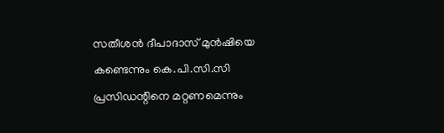സതീശന്‍ ദീപാദാസ് മുന്‍ഷിയെ കണ്ടെന്നും കെ.പി.സി.സി പ്രസിഡന്റിനെ മറ്റണമെന്നും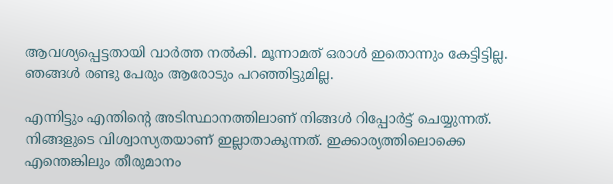ആവശ്യപ്പെട്ടതായി വാര്‍ത്ത നല്‍കി. മൂന്നാമത് ഒരാള്‍ ഇതൊന്നും കേട്ടിട്ടില്ല. ഞങ്ങള്‍ രണ്ടു പേരും ആരോടും പറഞ്ഞിട്ടുമില്ല.

എന്നിട്ടും എന്തിന്റെ അടിസ്ഥാനത്തിലാണ് നിങ്ങള്‍ റിപ്പോര്‍ട്ട് ചെയ്യുന്നത്. നിങ്ങളുടെ വിശ്വാസ്യതയാണ് ഇല്ലാതാകുന്നത്. ഇക്കാര്യത്തിലൊക്കെ എന്തെങ്കിലും തീരുമാനം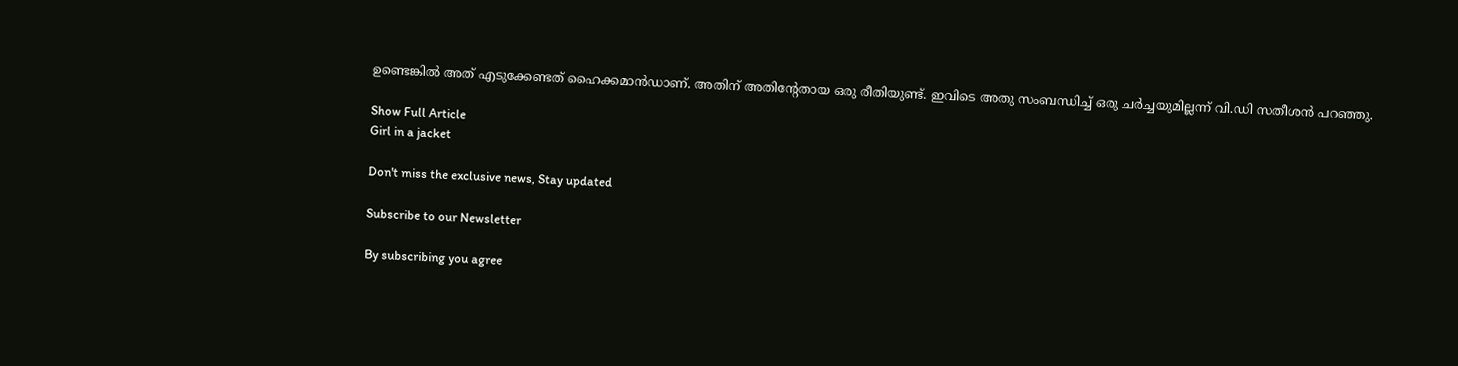ഉണ്ടെങ്കില്‍ അത് എടുക്കേണ്ടത് ഹൈക്കമാന്‍ഡാണ്. അതിന് അതിന്റേതായ ഒരു രീതിയുണ്ട്. ഇവിടെ അതു സംബന്ധിച്ച് ഒരു ചര്‍ച്ചയുമില്ലന്ന് വി.ഡി സതീശൻ പറഞ്ഞു.

Show Full Article
Girl in a jacket

Don't miss the exclusive news, Stay updated

Subscribe to our Newsletter

By subscribing you agree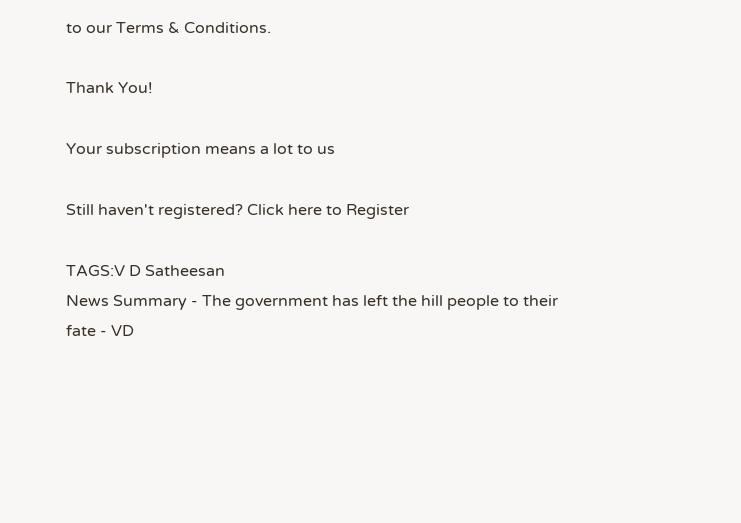to our Terms & Conditions.

Thank You!

Your subscription means a lot to us

Still haven't registered? Click here to Register

TAGS:V D Satheesan
News Summary - The government has left the hill people to their fate - VD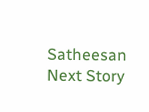Satheesan
Next Story